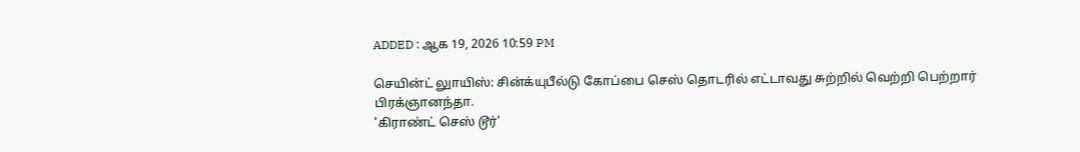ADDED : ஆக 19, 2026 10:59 PM

செயின்ட் லுாயிஸ்: சின்க்யுபீல்டு கோப்பை செஸ் தொடரில் எட்டாவது சுற்றில் வெற்றி பெற்றார் பிரக்ஞானந்தா.
'கிராண்ட் செஸ் டூர்'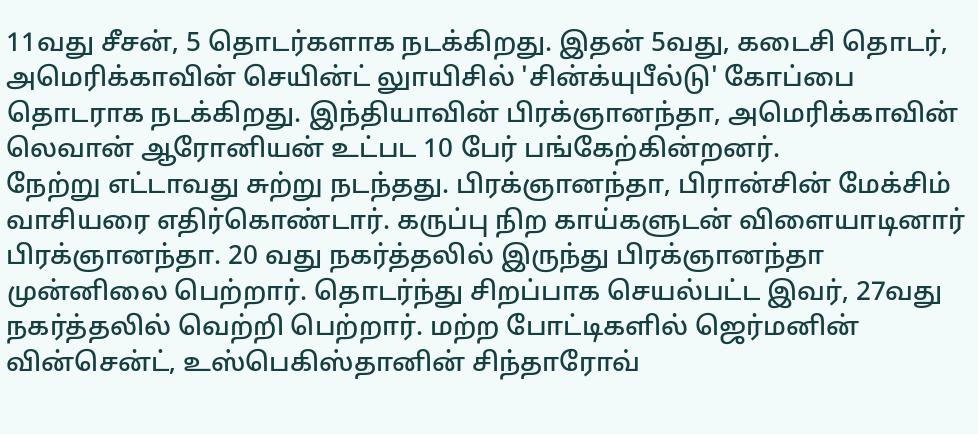11வது சீசன், 5 தொடர்களாக நடக்கிறது. இதன் 5வது, கடைசி தொடர், அமெரிக்காவின் செயின்ட் லுாயிசில் 'சின்க்யுபீல்டு' கோப்பை தொடராக நடக்கிறது. இந்தியாவின் பிரக்ஞானந்தா, அமெரிக்காவின் லெவான் ஆரோனியன் உட்பட 10 பேர் பங்கேற்கின்றனர்.
நேற்று எட்டாவது சுற்று நடந்தது. பிரக்ஞானந்தா, பிரான்சின் மேக்சிம் வாசியரை எதிர்கொண்டார். கருப்பு நிற காய்களுடன் விளையாடினார் பிரக்ஞானந்தா. 20 வது நகர்த்தலில் இருந்து பிரக்ஞானந்தா முன்னிலை பெற்றார். தொடர்ந்து சிறப்பாக செயல்பட்ட இவர், 27வது நகர்த்தலில் வெற்றி பெற்றார். மற்ற போட்டிகளில் ஜெர்மனின் வின்சென்ட், உஸ்பெகிஸ்தானின் சிந்தாரோவ்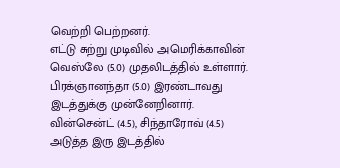வெற்றி பெற்றனர்.
எட்டு சுற்று முடிவில் அமெரிக்காவின் வெஸ்லே (5.0) முதலிடத்தில் உள்ளார். பிரக்ஞானந்தா (5.0) இரண்டாவது இடத்துக்கு முன்னேறினார். வின்சென்ட் (4.5), சிந்தாரோவ் (4.5) அடுத்த இரு இடத்தில்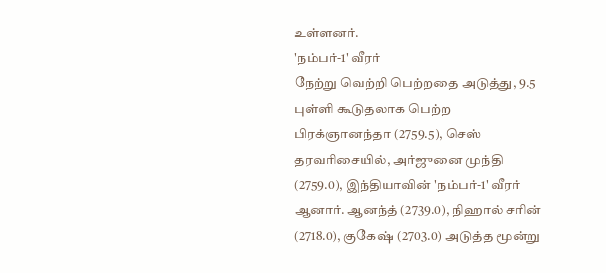உள்ளனர்.
'நம்பர்-1' வீரர்
நேற்று வெற்றி பெற்றதை அடுத்து, 9.5 புள்ளி கூடுதலாக பெற்ற பிரக்ஞானந்தா (2759.5), செஸ் தரவரிசையில், அர்ஜுனை முந்தி (2759.0), இந்தியாவின் 'நம்பர்-1' வீரர் ஆனார். ஆனந்த் (2739.0), நிஹால் சரின் (2718.0), குகேஷ் (2703.0) அடுத்த மூன்று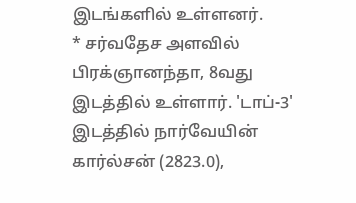இடங்களில் உள்ளனர்.
* சர்வதேச அளவில் பிரக்ஞானந்தா, 8வது இடத்தில் உள்ளார். 'டாப்-3' இடத்தில் நார்வேயின் கார்ல்சன் (2823.0),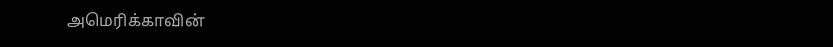அமெரிக்காவின்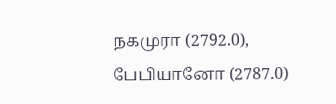நகமுரா (2792.0), பேபியானோ (2787.0)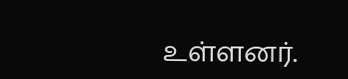உள்ளனர்.